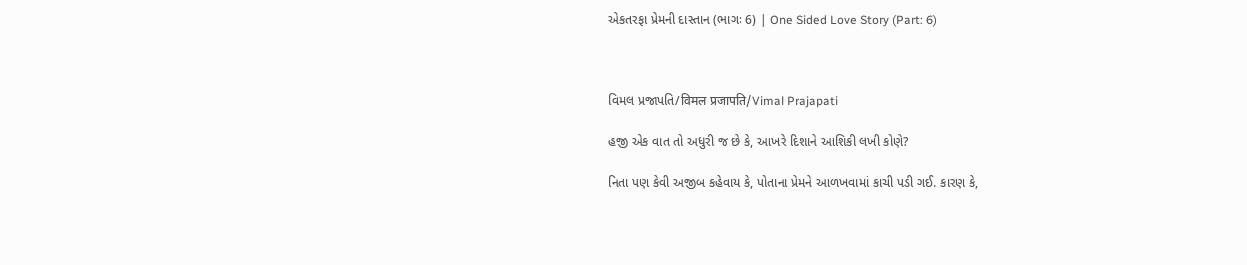એકતરફા પ્રેમની દાસ્તાન (ભાગઃ 6) | One Sided Love Story (Part: 6)



વિમલ પ્રજાપતિ/विमल प्रजापति/Vimal Prajapati

હજી એક વાત તો અધુરી જ છે કે, આખરે દિશાને આશિકી લખી કોણે?

નિતા પણ કેવી અજીબ કહેવાય કે, પોતાના પ્રેમને આળખવામાં કાચી પડી ગઈ. કારણ કે,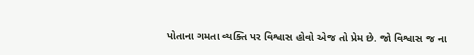પોતાના ગમતા વ્યક્તિ પર વિશ્વાસ હોવો એજ તો પ્રેમ છે. જો વિશ્વાસ જ ના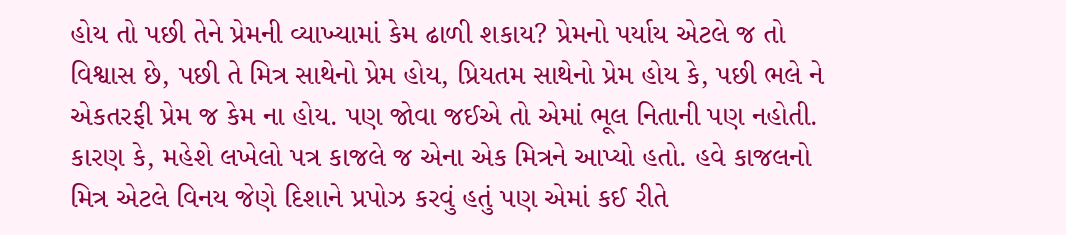હોય તો પછી તેને પ્રેમની વ્યાખ્યામાં કેમ ઢાળી શકાય? પ્રેમનો પર્યાય એટલે જ તો વિશ્વાસ છે, પછી તે મિત્ર સાથેનો પ્રેમ હોય, પ્રિયતમ સાથેનો પ્રેમ હોય કે, પછી ભલે ને એકતરફી પ્રેમ જ કેમ ના હોય. પણ જોવા જઈએ તો એમાં ભૂલ નિતાની પણ નહોતી. કારણ કે, મહેશે લખેલો પત્ર કાજલે જ એના એક મિત્રને આપ્યો હતો. હવે કાજલનો મિત્ર એટલે વિનય જેણે દિશાને પ્રપોઝ કરવું હતું પણ એમાં કઈ રીતે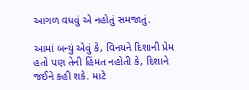આગળ વધવું એ નહોતું સમજાતું.

આમાં બન્યું એવું કે, વિનયને દિશાની પ્રેમ હતો પણ તેની હિંમત નહોતી કે, દિશાને જઈને કહી શકે. માટે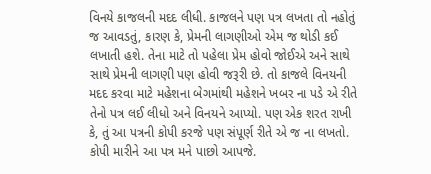વિનયે કાજલની મદદ લીધી. કાજલને પણ પત્ર લખતા તો નહોતું જ આવડતું, કારણ કે, પ્રેમની લાગણીઓ એમ જ થોડી કઈ લખાતી હશે. તેના માટે તો પહેલા પ્રેમ હોવો જોઈએ અને સાથે સાથે પ્રેમની લાગણી પણ હોવી જરૂરી છે. તો કાજલે વિનયની મદદ કરવા માટે મહેશના બેગમાંથી મહેશને ખબર ના પડે એ રીતે તેનો પત્ર લઈ લીધો અને વિનયને આપ્યો. પણ એક શરત રાખી કે, તું આ પત્રની કોપી કરજે પણ સંપૂર્ણ રીતે એ જ ના લખતો. કોપી મારીને આ પત્ર મને પાછો આપજે.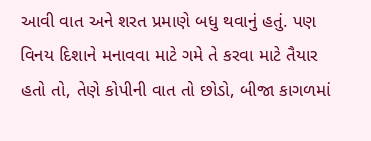આવી વાત અને શરત પ્રમાણે બધુ થવાનું હતું. પણ વિનય દિશાને મનાવવા માટે ગમે તે કરવા માટે તૈયાર હતો તો, તેણે કોપીની વાત તો છોડો, બીજા કાગળમાં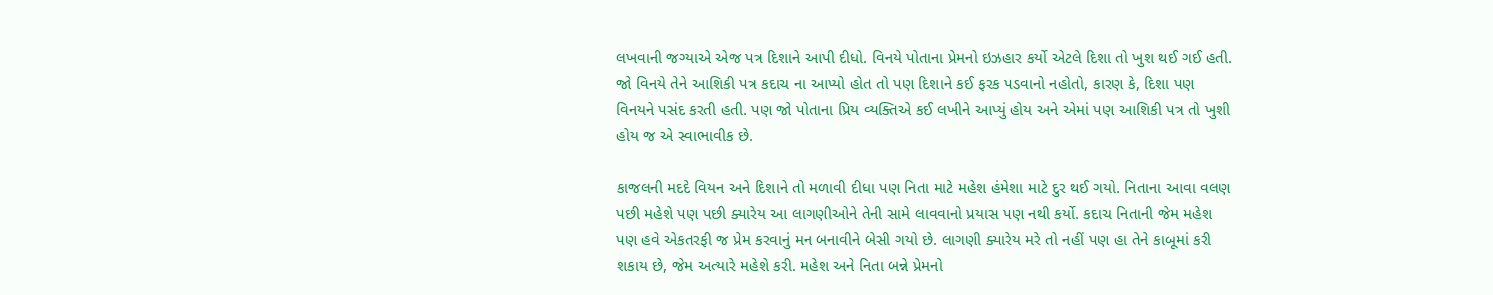લખવાની જગ્યાએ એજ પત્ર દિશાને આપી દીધો. વિનયે પોતાના પ્રેમનો ઇઝહાર કર્યો એટલે દિશા તો ખુશ થઈ ગઈ હતી. જો વિનયે તેને આશિકી પત્ર કદાચ ના આપ્યો હોત તો પણ દિશાને કઈ ફરક પડવાનો નહોતો, કારણ કે, દિશા પણ વિનયને પસંદ કરતી હતી. પણ જો પોતાના પ્રિય વ્યક્તિએ કઈ લખીને આપ્યું હોય અને એમાં પણ આશિકી પત્ર તો ખુશી હોય જ એ સ્વાભાવીક છે.

કાજલની મદદે વિયન અને દિશાને તો મળાવી દીધા પણ નિતા માટે મહેશ હંમેશા માટે દુર થઈ ગયો. નિતાના આવા વલણ પછી મહેશે પણ પછી ક્યારેય આ લાગણીઓને તેની સામે લાવવાનો પ્રયાસ પણ નથી કર્યો. કદાચ નિતાની જેમ મહેશ પણ હવે એકતરફી જ પ્રેમ કરવાનું મન બનાવીને બેસી ગયો છે. લાગણી ક્યારેય મરે તો નહીં પણ હા તેને કાબૂમાં કરી શકાય છે, જેમ અત્યારે મહેશે કરી. મહેશ અને નિતા બન્ને પ્રેમનો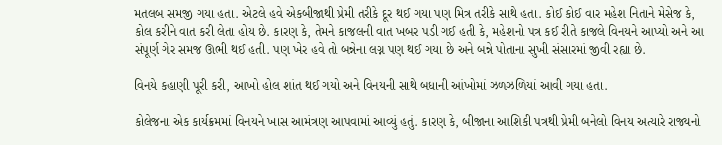મતલબ સમજી ગયા હતા. એટલે હવે એકબીજાથી પ્રેમી તરીકે દૂર થઈ ગયા પણ મિત્ર તરીકે સાથે હતા. કોઈ કોઈ વાર મહેશ નિતાને મેસેજ કે, કોલ કરીને વાત કરી લેતા હોય છે. કારણ કે, તેમને કાજલની વાત ખબર પડી ગઈ હતી કે, મહેશનો પત્ર કઈ રીતે કાજલે વિનયને આપ્યો અને આ સંપૂર્ણ ગેર સમજ ઊભી થઈ હતી. પણ ખેર હવે તો બન્નેના લગ્ન પણ થઈ ગયા છે અને બન્ને પોતાના સુખી સંસારમાં જીવી રહ્યા છે.

વિનયે કહાણી પૂરી કરી, આખો હોલ શાંત થઈ ગયો અને વિનયની સાથે બધાની આંખોમાં ઝળઝળિયાં આવી ગયા હતા.

કોલેજના એક કાર્યક્રમમાં વિનયને ખાસ આમંત્રણ આપવામાં આવ્યું હતું. કારણ કે, બીજાના આશિકી પત્રથી પ્રેમી બનેલો વિનય અત્યારે રાજ્યનો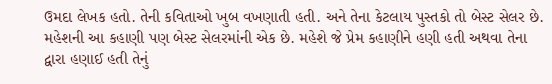ઉમદા લેખક હતો. તેની કવિતાઓ ખુબ વખણાતી હતી. અને તેના કેટલાય પુસ્તકો તો બેસ્ટ સેલર છે. મહેશની આ કહાણી પણ બેસ્ટ સેલરમાંની એક છે. મહેશે જે પ્રેમ કહાણીને હણી હતી અથવા તેના દ્વારા હણાઈ હતી તેનું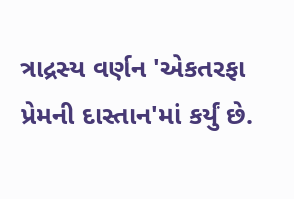ત્રાદ્રસ્ય વર્ણન 'એકતરફા પ્રેમની દાસ્તાન'માં કર્યું છે.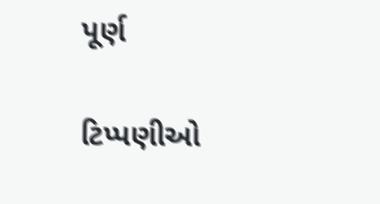પૂર્ણ

ટિપ્પણીઓ